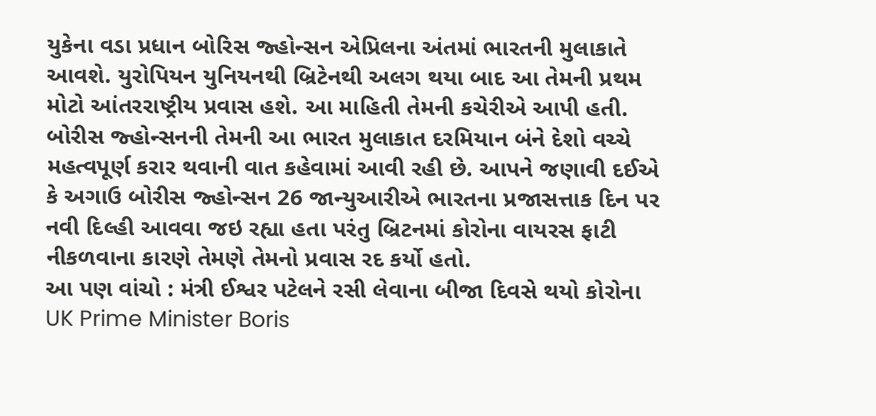યુકેના વડા પ્રધાન બોરિસ જ્હોન્સન એપ્રિલના અંતમાં ભારતની મુલાકાતે આવશે. યુરોપિયન યુનિયનથી બ્રિટેનથી અલગ થયા બાદ આ તેમની પ્રથમ મોટો આંતરરાષ્ટ્રીય પ્રવાસ હશે. આ માહિતી તેમની કચેરીએ આપી હતી. બોરીસ જ્હોન્સનની તેમની આ ભારત મુલાકાત દરમિયાન બંને દેશો વચ્ચે મહત્વપૂર્ણ કરાર થવાની વાત કહેવામાં આવી રહી છે. આપને જણાવી દઈએ કે અગાઉ બોરીસ જ્હોન્સન 26 જાન્યુઆરીએ ભારતના પ્રજાસત્તાક દિન પર નવી દિલ્હી આવવા જઇ રહ્યા હતા પરંતુ બ્રિટનમાં કોરોના વાયરસ ફાટી નીકળવાના કારણે તેમણે તેમનો પ્રવાસ રદ કર્યો હતો.
આ પણ વાંચો : મંત્રી ઈશ્વર પટેલને રસી લેવાના બીજા દિવસે થયો કોરોના
UK Prime Minister Boris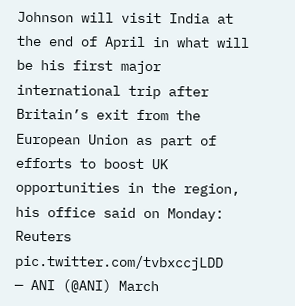Johnson will visit India at the end of April in what will be his first major international trip after Britain’s exit from the European Union as part of efforts to boost UK opportunities in the region, his office said on Monday: Reuters pic.twitter.com/tvbxccjLDD
— ANI (@ANI) March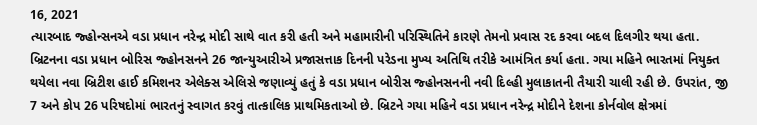16, 2021
ત્યારબાદ જ્હોન્સનએ વડા પ્રધાન નરેન્દ્ર મોદી સાથે વાત કરી હતી અને મહામારીની પરિસ્થિતિને કારણે તેમનો પ્રવાસ રદ કરવા બદલ દિલગીર થયા હતા. બ્રિટનના વડા પ્રધાન બોરિસ જ્હોનસનને 26 જાન્યુઆરીએ પ્રજાસત્તાક દિનની પરેડના મુખ્ય અતિથિ તરીકે આમંત્રિત કર્યા હતા. ગયા મહિને ભારતમાં નિયુક્ત થયેલા નવા બ્રિટીશ હાઈ કમિશનર એલેક્સ એલિસે જણાવ્યું હતું કે વડા પ્રધાન બોરીસ જ્હોનસનની નવી દિલ્હી મુલાકાતની તૈયારી ચાલી રહી છે. ઉપરાંત, જી 7 અને કોપ 26 પરિષદોમાં ભારતનું સ્વાગત કરવું તાત્કાલિક પ્રાથમિકતાઓ છે. બ્રિટને ગયા મહિને વડા પ્રધાન નરેન્દ્ર મોદીને દેશના કોર્નવોલ ક્ષેત્રમાં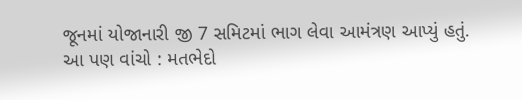જૂનમાં યોજાનારી જી 7 સમિટમાં ભાગ લેવા આમંત્રણ આપ્યું હતું.
આ પણ વાંચો : મતભેદો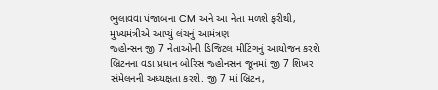ભુલાવવા પંજાબના CM અને આ નેતા મળશે ફરીથી, મુખ્યમંત્રીએ આપ્યું લંચનું આમંત્રણ
જ્હોન્સન જી 7 નેતાઓની ડિજિટલ મીટિંગનું આયોજન કરશે
બ્રિટનના વડા પ્રધાન બોરિસ જ્હોનસન જૂનમાં જી 7 શિખર સંમેલનની અધ્યક્ષતા કરશે. જી 7 માં બ્રિટન,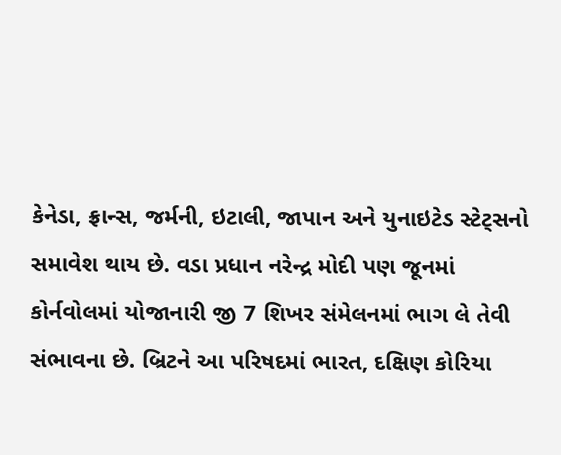કેનેડા, ફ્રાન્સ, જર્મની, ઇટાલી, જાપાન અને યુનાઇટેડ સ્ટેટ્સનો સમાવેશ થાય છે. વડા પ્રધાન નરેન્દ્ર મોદી પણ જૂનમાં કોર્નવોલમાં યોજાનારી જી 7 શિખર સંમેલનમાં ભાગ લે તેવી સંભાવના છે. બ્રિટને આ પરિષદમાં ભારત, દક્ષિણ કોરિયા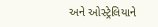અને ઓસ્ટ્રેલિયાને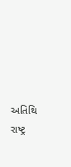અતિથિ રાષ્ટ્ર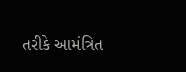તરીકે આમંત્રિત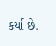કર્યા છે.